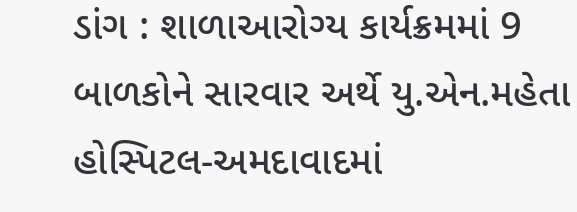ડાંગ : શાળાઆરોગ્ય કાર્યક્રમમાં 9 બાળકોને સારવાર અર્થે યુ.એન.મહેતા હોસ્પિટલ-અમદાવાદમાં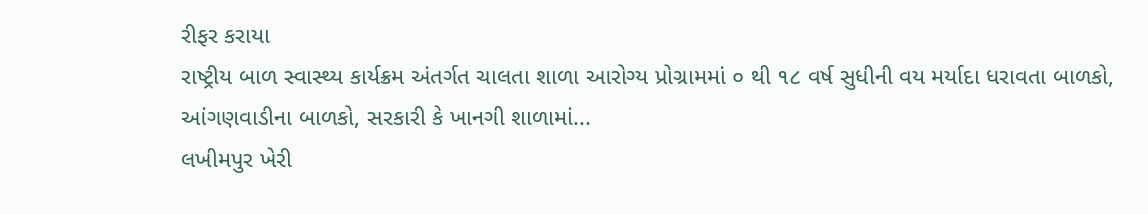રીફર કરાયા
રાષ્ટ્રીય બાળ સ્વાસ્થ્ય કાર્યક્રમ અંતર્ગત ચાલતા શાળા આરોગ્ય પ્રોગ્રામમાં ૦ થી ૧૮ વર્ષ સુધીની વય મર્યાદા ધરાવતા બાળકો, આંગણવાડીના બાળકો, સરકારી કે ખાનગી શાળામાં...
લખીમપુર ખેરી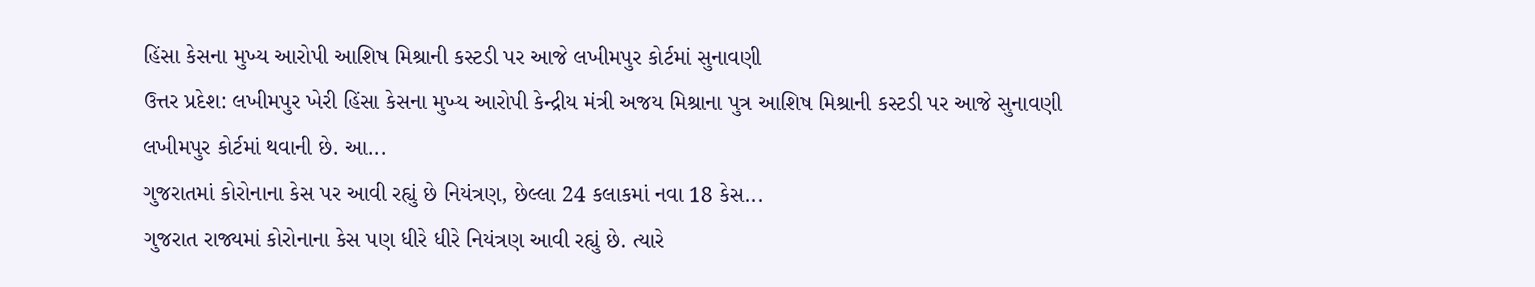હિંસા કેસના મુખ્ય આરોપી આશિષ મિશ્રાની કસ્ટડી પર આજે લખીમપુર કોર્ટમાં સુનાવણી
ઉત્તર પ્રદેશ: લખીમપુર ખેરી હિંસા કેસના મુખ્ય આરોપી કેન્દ્રીય મંત્રી અજય મિશ્રાના પુત્ર આશિષ મિશ્રાની કસ્ટડી પર આજે સુનાવણી લખીમપુર કોર્ટમાં થવાની છે. આ...
ગુજરાતમાં કોરોનાના કેસ પર આવી રહ્યું છે નિયંત્રણ, છેલ્લા 24 કલાકમાં નવા 18 કેસ...
ગુજરાત રાજ્યમાં કોરોનાના કેસ પણ ધીરે ધીરે નિયંત્રણ આવી રહ્યું છે. ત્યારે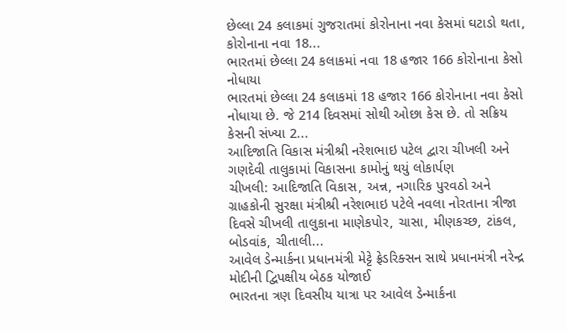છેલ્લા 24 કલાકમાં ગુજરાતમાં કોરોનાના નવા કેસમાં ઘટાડો થતા, કોરોનાના નવા 18...
ભારતમાં છેલ્લા 24 કલાકમાં નવા 18 હજાર 166 કોરોનાના કેસો નોધાયા
ભારતમાં છેલ્લા 24 કલાકમાં 18 હજાર 166 કોરોનાના નવા કેસો નોધાયા છે. જે 214 દિવસમાં સોથી ઓછા કેસ છે. તો સક્રિય કેસની સંખ્યા 2...
આદિજાતિ વિકાસ મંત્રીશ્રી નરેશભાઇ પટેલ દ્વારા ચીખલી અને ગણદેવી તાલુકામાં વિકાસના કામોનું થયું લોકાર્પણ
ચીખલી: આદિજાતિ વિકાસ, અન્ન, નગારિક પુરવઠો અને ગ્રાહકોની સુરક્ષા મંત્રીશ્રી નરેશભાઇ પટેલે નવલા નોરતાના ત્રીજા દિવસે ચીખલી તાલુકાના માણેકપોર, ચાસા, મીણકચ્છ, ટાંકલ, બોડવાંક, ચીતાલી...
આવેલ ડેન્માર્કના પ્રધાનમંત્રી મેટ્ટે ફ્રેડરિક્સન સાથે પ્રધાનમંત્રી નરેન્દ્ર મોદીની દ્વિપક્ષીય બેઠક યોજાઈ
ભારતના ત્રણ દિવસીય યાત્રા પર આવેલ ડેન્માર્કના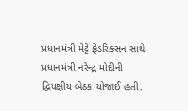પ્રધાનમંત્રી મેટ્ટે ફ્રેડરિક્સન સાથે પ્રધાનમંત્રી નરેન્દ્ર મોદીની દ્વિપક્ષીય બેઠક યોજાઈ હતી.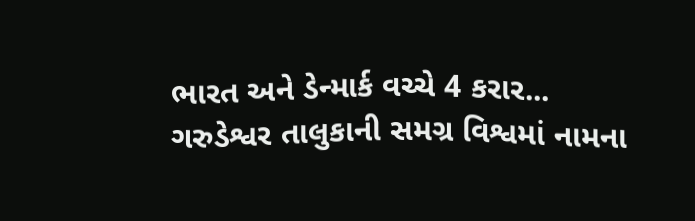ભારત અને ડેન્માર્ક વચ્ચે 4 કરાર...
ગરુડેશ્વર તાલુકાની સમગ્ર વિશ્વમાં નામના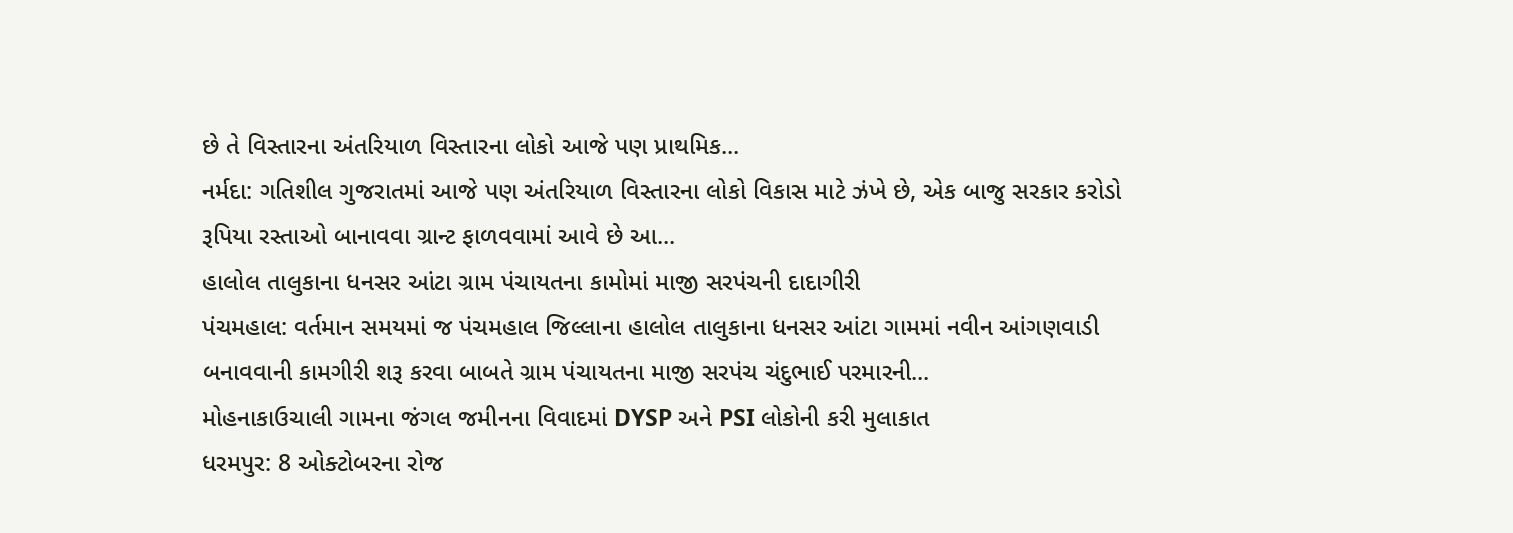છે તે વિસ્તારના અંતરિયાળ વિસ્તારના લોકો આજે પણ પ્રાથમિક...
નર્મદા: ગતિશીલ ગુજરાતમાં આજે પણ અંતરિયાળ વિસ્તારના લોકો વિકાસ માટે ઝંખે છે, એક બાજુ સરકાર કરોડો રૂપિયા રસ્તાઓ બાનાવવા ગ્રાન્ટ ફાળવવામાં આવે છે આ...
હાલોલ તાલુકાના ધનસર આંટા ગ્રામ પંચાયતના કામોમાં માજી સરપંચની દાદાગીરી
પંચમહાલ: વર્તમાન સમયમાં જ પંચમહાલ જિલ્લાના હાલોલ તાલુકાના ધનસર આંટા ગામમાં નવીન આંગણવાડી બનાવવાની કામગીરી શરૂ કરવા બાબતે ગ્રામ પંચાયતના માજી સરપંચ ચંદુભાઈ પરમારની...
મોહનાકાઉચાલી ગામના જંગલ જમીનના વિવાદમાં DYSP અને PSI લોકોની કરી મુલાકાત
ધરમપુર: 8 ઓક્ટોબરના રોજ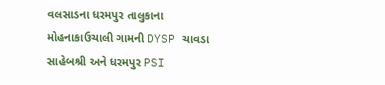વલસાડના ધરમપુર તાલુકાના મોહનાકાઉચાલી ગામની DYSP ચાવડા સાહેબશ્રી અને ધરમપુર PSI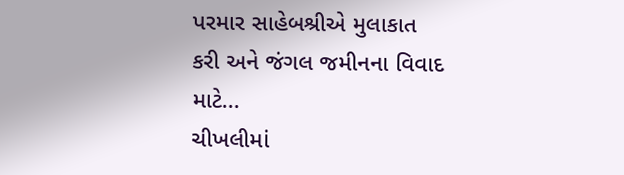પરમાર સાહેબશ્રીએ મુલાકાત કરી અને જંગલ જમીનના વિવાદ માટે...
ચીખલીમાં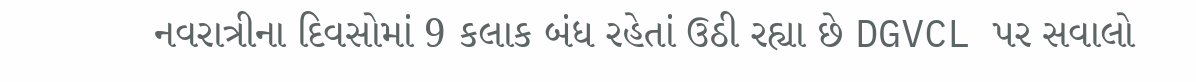નવરાત્રીના દિવસોમાં 9 કલાક બંધ રહેતાં ઉઠી રહ્યા છે DGVCL પર સવાલો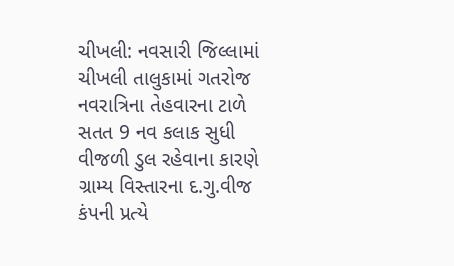ચીખલી: નવસારી જિલ્લામાં ચીખલી તાલુકામાં ગતરોજ નવરાત્રિના તેહવારના ટાળે સતત 9 નવ કલાક સુધી વીજળી ડુલ રહેવાના કારણે ગ્રામ્ય વિસ્તારના દ.ગુ.વીજ કંપની પ્રત્યે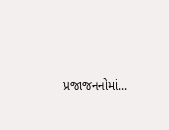પ્રજાજનનોમાં...